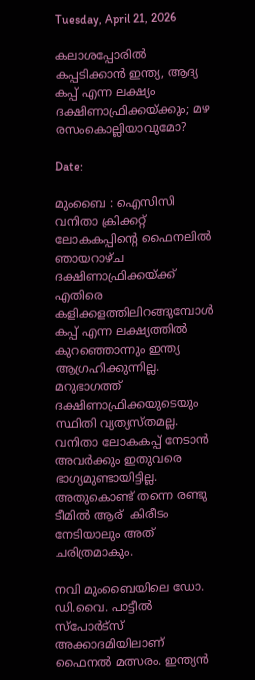Tuesday, April 21, 2026

കലാശപ്പോരിൽ കപ്പടിക്കാൻ ഇന്ത്യ, ആദ്യ കപ്പ് എന്ന ലക്ഷ്യം ദക്ഷിണാഫ്രിക്കയ്ക്കും; മഴ രസംകൊല്ലിയാവുമോ?

Date:

മുംബൈ : ഐസിസി വനിതാ ക്രിക്കറ്റ് ലോകകപ്പിൻ്റെ ഫൈനലിൽ ഞായറാഴ്ച ദക്ഷിണാഫ്രിക്കയ്ക്ക് എതിരെ കളിക്കളത്തിലിറങ്ങുമ്പോൾ കപ്പ് എന്ന ലക്ഷ്യത്തിൽ കുറഞ്ഞൊന്നും ഇന്ത്യ ആഗ്രഹിക്കുന്നില്ല. മറുഭാഗത്ത് ദക്ഷിണാഫ്രിക്കയുടെയും സ്ഥിതി വ്യത്യസ്തമല്ല. വനിതാ ലോകകപ്പ് നേടാൻ അവർക്കും ഇതുവരെ ഭാഗ്യമുണ്ടായിട്ടില്ല. അതുകൊണ്ട് തന്നെ രണ്ടു ടീമിൽ ആര്  കിരീടം നേടിയാലും അത് ചരിത്രമാകും.

നവി മുംബൈയിലെ ഡോ. ഡി.വൈ. പാട്ടീൽ സ്പോർട്സ് അക്കാദമിയിലാണ് ഫൈനൽ മത്സരം. ഇന്ത്യൻ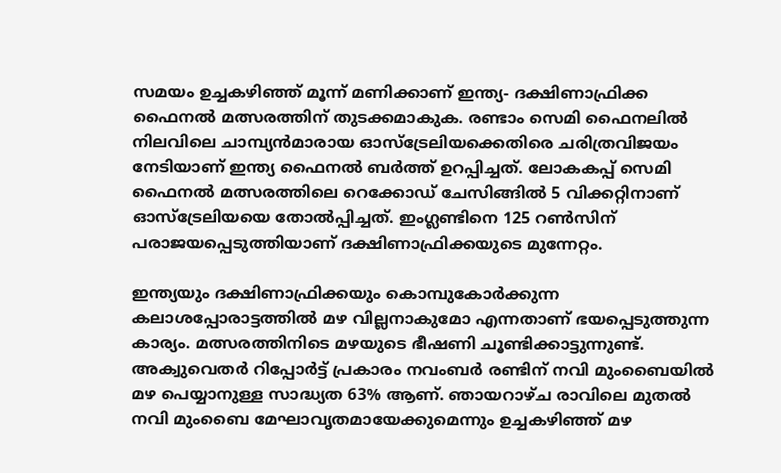സമയം ഉച്ചകഴിഞ്ഞ് മൂന്ന് മണിക്കാണ് ഇന്ത്യ- ദക്ഷിണാഫ്രിക്ക ഫൈനൽ മത്സരത്തിന് തുടക്കമാകുക. രണ്ടാം സെമി ഫൈനലിൽ നിലവിലെ ചാമ്പ്യന്‍മാരായ ഓസ്ട്രേലിയക്കെതിരെ ചരിത്രവിജയം നേടിയാണ് ഇന്ത്യ ഫൈനൽ ബർത്ത് ഉറപ്പിച്ചത്. ലോകകപ്പ് സെമി ഫൈനൽ മത്സരത്തിലെ റെക്കോഡ് ചേസിങ്ങിൽ 5 വിക്കറ്റിനാണ് ഓസ്ട്രേലിയയെ തോൽപ്പിച്ചത്. ഇംഗ്ലണ്ടിനെ 125 റൺസിന് പരാജയപ്പെടുത്തിയാണ് ദക്ഷിണാഫ്രിക്കയുടെ മുന്നേറ്റം.

ഇന്ത്യയും ദക്ഷിണാഫ്രിക്കയും കൊമ്പുകോർക്കുന്ന കലാശപ്പോരാട്ടത്തിൽ മഴ വില്ലനാകുമോ എന്നതാണ് ഭയപ്പെടുത്തുന്ന കാര്യം. മത്സരത്തിനിടെ മഴയുടെ ഭീഷണി ചൂണ്ടിക്കാട്ടുന്നുണ്ട്. അക്വുവെതർ റിപ്പോർട്ട് പ്രകാരം നവംബർ രണ്ടിന് നവി മുംബൈയിൽ മഴ പെയ്യാനുള്ള സാദ്ധ്യത 63% ആണ്. ഞായറാഴ്ച രാവിലെ മുതൽ നവി മുംബൈ മേഘാവൃതമായേക്കുമെന്നും ഉച്ചകഴിഞ്ഞ് മഴ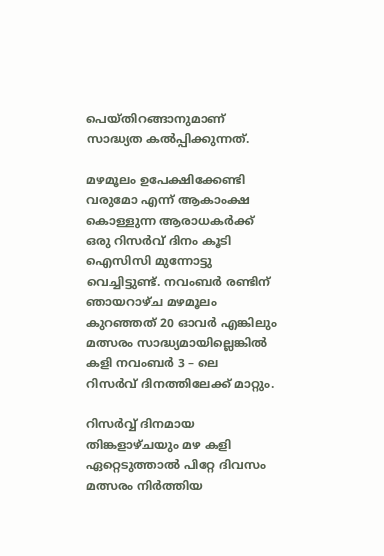പെയ്തിറങ്ങാനുമാണ് സാദ്ധ്യത കൽപ്പിക്കുന്നത്.

മഴമൂലം ഉപേക്ഷിക്കേണ്ടി വരുമോ എന്ന് ആകാംക്ഷ കൊള്ളുന്ന ആരാധകർക്ക് ഒരു റിസർവ് ദിനം കൂടി ഐസിസി മുന്നോട്ടു വെച്ചിട്ടുണ്ട്. നവംബർ രണ്ടിന് ഞായറാഴ്ച മഴമൂലം കുറഞ്ഞത് 20 ഓവർ എങ്കിലും മത്സരം സാദ്ധ്യമായില്ലെങ്കിൽ കളി നവംബർ 3 – ലെ
റിസർവ് ദിനത്തിലേക്ക് മാറ്റും.

റിസർവ്വ് ദിനമായ തിങ്കളാഴ്ചയും മഴ കളി ഏറ്റെടുത്താൽ പിറ്റേ ദിവസം മത്സരം നിർത്തിയ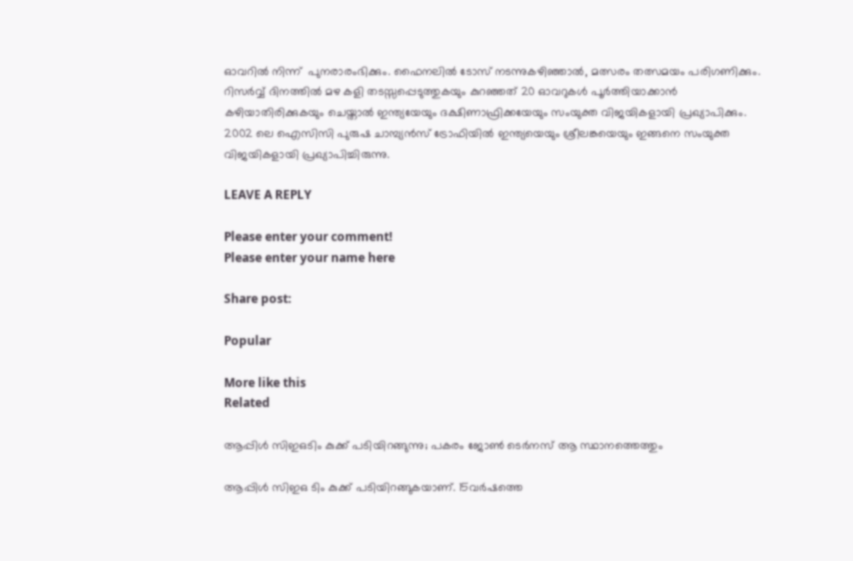ഓവറിൽ നിന്ന്  പുനരാരംഭിക്കും. ഫൈനലിൽ ടോസ് നടന്നുകഴിഞ്ഞാൽ, മത്സരം തത്സമയം പരിഗണിക്കും.
റിസർവ്വ് ദിനത്തിൽ മഴ കളി തടസ്സപ്പെടുത്തുകയും കുറഞ്ഞത് 20 ഓവറുകൾ പൂർത്തിയാക്കാൻ കഴിയാതിരിക്കുകയും ചെയ്താൽ ഇന്ത്യയേയും ദക്ഷിണാഫ്രിക്കയേയും സംയുക്ത വിജയികളായി പ്രഖ്യാപിക്കും. 2002 ലെ ഐസിസി പുരുഷ ചാമ്പ്യൻസ് ട്രോഫിയിൽ ഇന്ത്യയെയും ശ്രീലങ്കയെയും ഇങ്ങനെ സംയുക്ത വിജയികളായി പ്രഖ്യാപിച്ചിരുന്നു.

LEAVE A REPLY

Please enter your comment!
Please enter your name here

Share post:

Popular

More like this
Related

ആപ്പിൾ സിഇഒടിം കുക്ക് പടിയിറങ്ങുന്നു; പകരം ജോൺ ടെർനസ് ആ സ്ഥാനത്തെത്തും

ആപ്പിൾ സിഇഒ ടിം കുക്ക് പടിയിറങ്ങുകയാണ്. 15വർഷത്തെ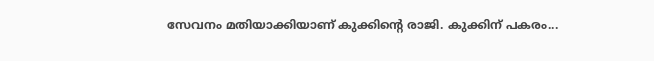സേവനം മതിയാക്കിയാണ് കുക്കിൻ്റെ രാജി. കുക്കിന് പകരം...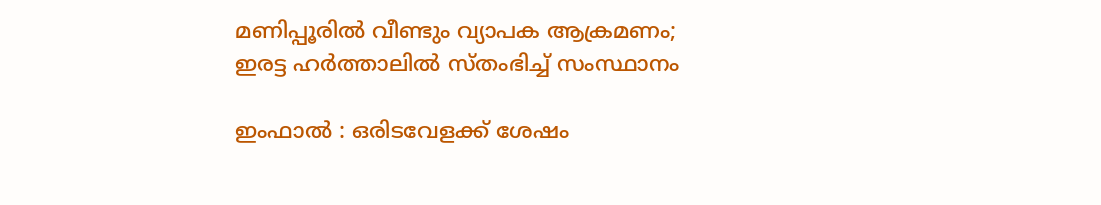മണിപ്പൂരിൽ വീണ്ടും വ്യാപക ആക്രമണം; ഇരട്ട ഹർത്താലിൽ സ്തംഭിച്ച് സംസ്ഥാനം

ഇംഫാൽ : ഒരിടവേളക്ക് ശേഷം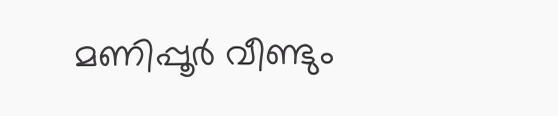മണിപ്പൂർ വീണ്ടും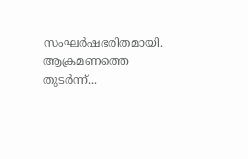സംഘർഷഭരിതമായി. ആക്രമണത്തെ തുടർന്ന്...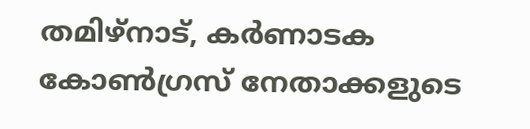തമിഴ്നാട്, കര്‍ണാടക കോണ്‍ഗ്രസ് നേതാക്കളുടെ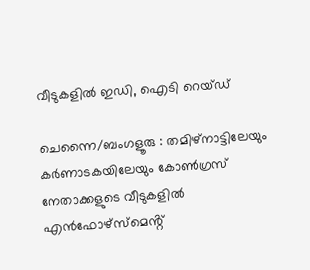വീടുകളിൽ ഇഡി, ഐടി റെയ്ഡ്

ചെന്നൈ/ബംഗളൂരു : തമിഴ്നാട്ടിലേയും കര്‍ണാടകയിലേയും കോണ്‍ഗ്രസ് നേതാക്കളുടെ വീടുകളിൽ എൻഫോഴ്സ്മെൻ്റ്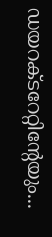ഡയറക്ടറേറ്റിൻ്റേയും...